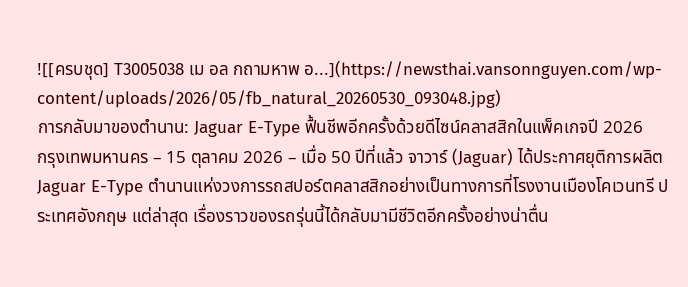![[ครบชุด] T3005038 เม อล กถามหาพ อ...](https://newsthai.vansonnguyen.com/wp-content/uploads/2026/05/fb_natural_20260530_093048.jpg)
การกลับมาของตำนาน: Jaguar E-Type ฟื้นชีพอีกครั้งด้วยดีไซน์คลาสสิกในแพ็คเกจปี 2026
กรุงเทพมหานคร – 15 ตุลาคม 2026 – เมื่อ 50 ปีที่แล้ว จาวาร์ (Jaguar) ได้ประกาศยุติการผลิต Jaguar E-Type ตำนานแห่งวงการรถสปอร์ตคลาสสิกอย่างเป็นทางการที่โรงงานเมืองโคเวนทรี ประเทศอังกฤษ แต่ล่าสุด เรื่องราวของรถรุ่นนี้ได้กลับมามีชีวิตอีกครั้งอย่างน่าตื่น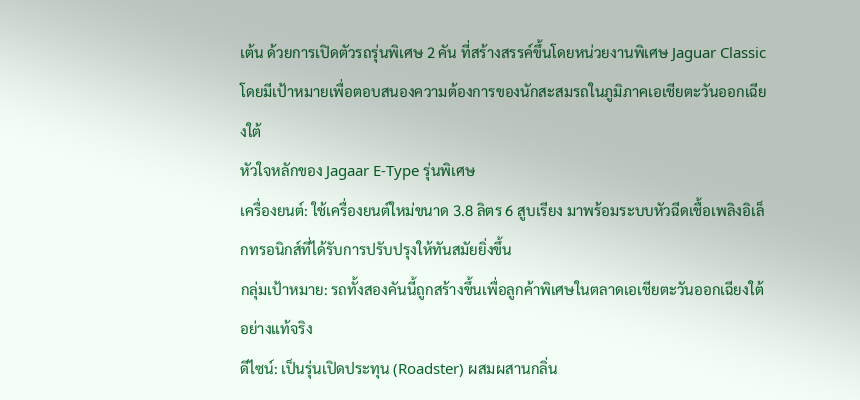เต้น ด้วยการเปิดตัวรถรุ่นพิเศษ 2 คัน ที่สร้างสรรค์ขึ้นโดยหน่วยงานพิเศษ Jaguar Classic โดยมีเป้าหมายเพื่อตอบสนองความต้องการของนักสะสมรถในภูมิภาคเอเชียตะวันออกเฉียงใต้
หัวใจหลักของ Jagaar E-Type รุ่นพิเศษ
เครื่องยนต์: ใช้เครื่องยนต์ใหม่ขนาด 3.8 ลิตร 6 สูบเรียง มาพร้อมระบบหัวฉีดเชื้อเพลิงอิเล็กทรอนิกส์ที่ได้รับการปรับปรุงให้ทันสมัยยิ่งขึ้น
กลุ่มเป้าหมาย: รถทั้งสองคันนี้ถูกสร้างขึ้นเพื่อลูกค้าพิเศษในตลาดเอเชียตะวันออกเฉียงใต้อย่างแท้จริง
ดีไซน์: เป็นรุ่นเปิดประทุน (Roadster) ผสมผสานกลิ่น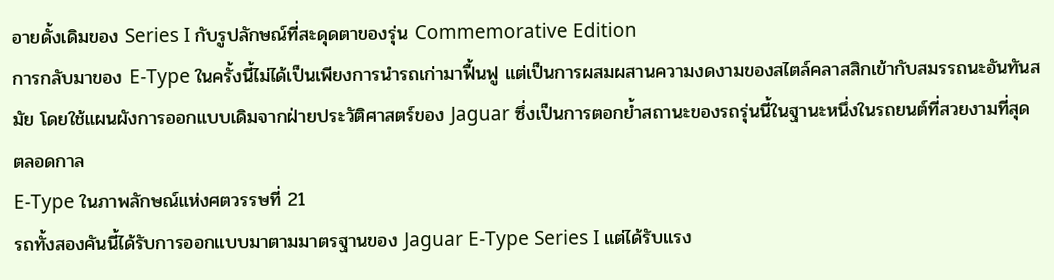อายดั้งเดิมของ Series I กับรูปลักษณ์ที่สะดุดตาของรุ่น Commemorative Edition
การกลับมาของ E-Type ในครั้งนี้ไม่ได้เป็นเพียงการนำรถเก่ามาฟื้นฟู แต่เป็นการผสมผสานความงดงามของสไตล์คลาสสิกเข้ากับสมรรถนะอันทันสมัย โดยใช้แผนผังการออกแบบเดิมจากฝ่ายประวัติศาสตร์ของ Jaguar ซึ่งเป็นการตอกย้ำสถานะของรถรุ่นนี้ในฐานะหนึ่งในรถยนต์ที่สวยงามที่สุดตลอดกาล
E-Type ในภาพลักษณ์แห่งศตวรรษที่ 21
รถทั้งสองคันนี้ได้รับการออกแบบมาตามมาตรฐานของ Jaguar E-Type Series I แต่ได้รับแรง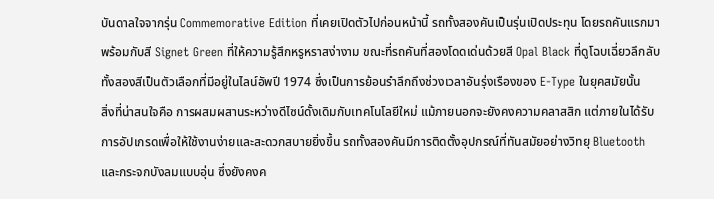บันดาลใจจากรุ่น Commemorative Edition ที่เคยเปิดตัวไปก่อนหน้านี้ รถทั้งสองคันเป็นรุ่นเปิดประทุน โดยรถคันแรกมาพร้อมกับสี Signet Green ที่ให้ความรู้สึกหรูหราสง่างาม ขณะที่รถคันที่สองโดดเด่นด้วยสี Opal Black ที่ดูโฉบเฉี่ยวลึกลับ ทั้งสองสีเป็นตัวเลือกที่มีอยู่ในไลน์อัพปี 1974 ซึ่งเป็นการย้อนรำลึกถึงช่วงเวลาอันรุ่งเรืองของ E-Type ในยุคสมัยนั้น
สิ่งที่น่าสนใจคือ การผสมผสานระหว่างดีไซน์ดั้งเดิมกับเทคโนโลยีใหม่ แม้ภายนอกจะยังคงความคลาสสิก แต่ภายในได้รับการอัปเกรดเพื่อให้ใช้งานง่ายและสะดวกสบายยิ่งขึ้น รถทั้งสองคันมีการติดตั้งอุปกรณ์ที่ทันสมัยอย่างวิทยุ Bluetooth และกระจกบังลมแบบอุ่น ซึ่งยังคงค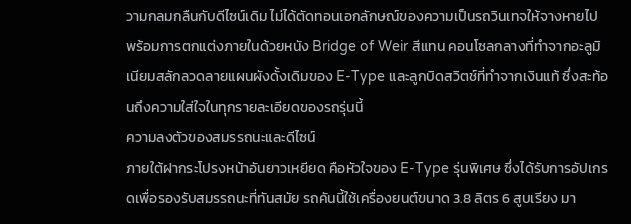วามกลมกลืนกับดีไซน์เดิม ไม่ได้ตัดทอนเอกลักษณ์ของความเป็นรถวินเทจให้จางหายไป พร้อมการตกแต่งภายในด้วยหนัง Bridge of Weir สีแทน คอนโซลกลางที่ทำจากอะลูมิเนียมสลักลวดลายแผนผังดั้งเดิมของ E-Type และลูกบิดสวิตช์ที่ทำจากเงินแท้ ซึ่งสะท้อนถึงความใส่ใจในทุกรายละเอียดของรถรุ่นนี้
ความลงตัวของสมรรถนะและดีไซน์
ภายใต้ฝากระโปรงหน้าอันยาวเหยียด คือหัวใจของ E-Type รุ่นพิเศษ ซึ่งได้รับการอัปเกรดเพื่อรองรับสมรรถนะที่ทันสมัย รถคันนี้ใช้เครื่องยนต์ขนาด 3.8 ลิตร 6 สูบเรียง มา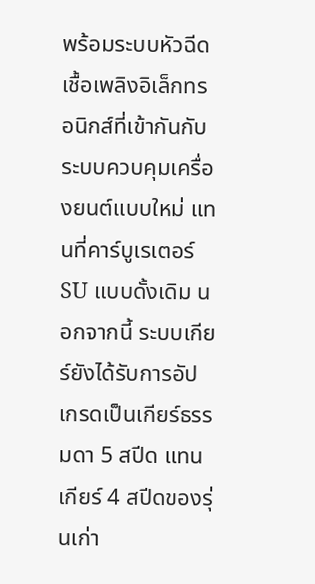พร้อมระบบหัวฉีดเชื้อเพลิงอิเล็กทรอนิกส์ที่เข้ากันกับระบบควบคุมเครื่องยนต์แบบใหม่ แทนที่คาร์บูเรเตอร์ SU แบบดั้งเดิม นอกจากนี้ ระบบเกียร์ยังได้รับการอัปเกรดเป็นเกียร์ธรรมดา 5 สปีด แทนเกียร์ 4 สปีดของรุ่นเก่า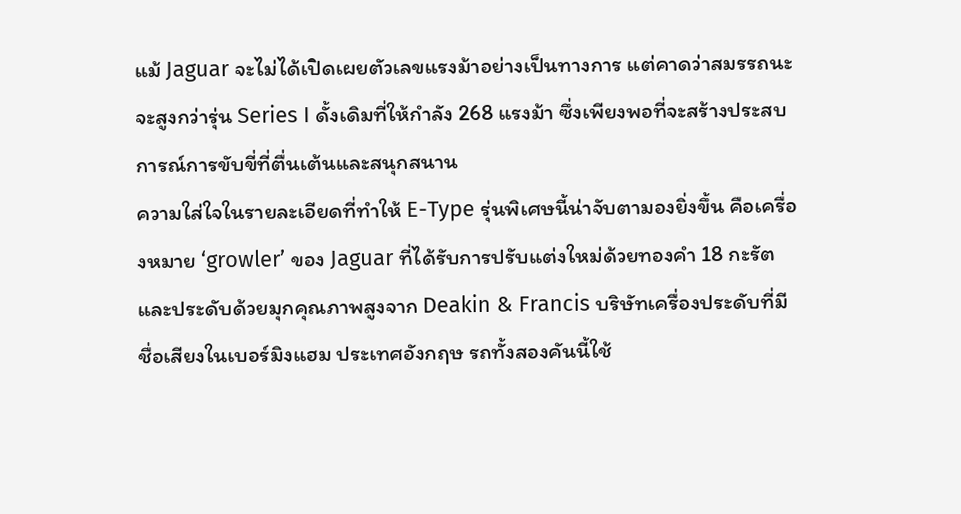แม้ Jaguar จะไม่ได้เปิดเผยตัวเลขแรงม้าอย่างเป็นทางการ แต่คาดว่าสมรรถนะจะสูงกว่ารุ่น Series I ดั้งเดิมที่ให้กำลัง 268 แรงม้า ซึ่งเพียงพอที่จะสร้างประสบการณ์การขับขี่ที่ตื่นเต้นและสนุกสนาน
ความใส่ใจในรายละเอียดที่ทำให้ E-Type รุ่นพิเศษนี้น่าจับตามองยิ่งขึ้น คือเครื่องหมาย ‘growler’ ของ Jaguar ที่ได้รับการปรับแต่งใหม่ด้วยทองคำ 18 กะรัต และประดับด้วยมุกคุณภาพสูงจาก Deakin & Francis บริษัทเครื่องประดับที่มีชื่อเสียงในเบอร์มิงแฮม ประเทศอังกฤษ รถทั้งสองคันนี้ใช้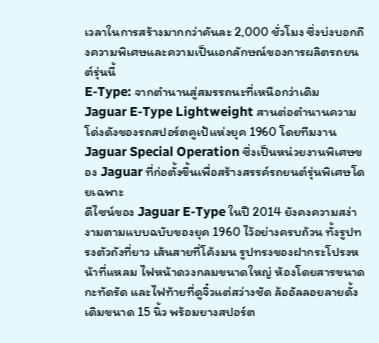เวลาในการสร้างมากกว่าคันละ 2,000 ชั่วโมง ซึ่งบ่งบอกถึงความพิเศษและความเป็นเอกลักษณ์ของการผลิตรถยนต์รุ่นนี้
E-Type: จากตำนานสู่สมรรถนะที่เหนือกว่าเดิม
Jaguar E-Type Lightweight สานต่อตำนานความโด่งดังของรถสปอร์ตคูเป้แห่งยุค 1960 โดยทีมงาน Jaguar Special Operation ซึ่งเป็นหน่วยงานพิเศษของ Jaguar ที่ก่อตั้งขึ้นเพื่อสร้างสรรค์รถยนต์รุ่นพิเศษโดยเฉพาะ
ดีไซน์ของ Jaguar E-Type ในปี 2014 ยังคงความสง่างามตามแบบฉบับของยุค 1960 ไว้อย่างครบถ้วน ทั้งรูปทรงตัวถังที่ยาว เส้นสายที่โค้งมน รูปทรงของฝากระโปรงหน้าที่แหลม ไฟหน้าดวงกลมขนาดใหญ่ ห้องโดยสารขนาดกะทัดรัด และไฟท้ายที่ดูจิ๋วแต่สว่างชัด ล้ออัลลอยลายดั้งเดิมขนาด 15 นิ้ว พร้อมยางสปอร์ต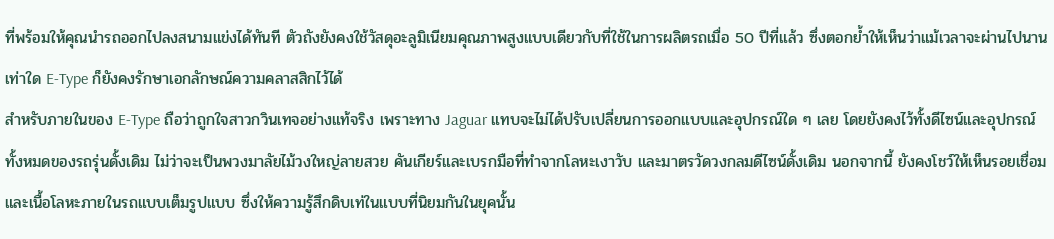ที่พร้อมให้คุณนำรถออกไปลงสนามแข่งได้ทันที ตัวถังยังคงใช้วัสดุอะลูมิเนียมคุณภาพสูงแบบเดียวกับที่ใช้ในการผลิตรถเมื่อ 50 ปีที่แล้ว ซึ่งตอกย้ำให้เห็นว่าแม้เวลาจะผ่านไปนานเท่าใด E-Type ก็ยังคงรักษาเอกลักษณ์ความคลาสสิกไว้ได้
สำหรับภายในของ E-Type ถือว่าถูกใจสาวกวินเทจอย่างแท้จริง เพราะทาง Jaguar แทบจะไม่ได้ปรับเปลี่ยนการออกแบบและอุปกรณ์ใด ๆ เลย โดยยังคงไว้ทั้งดีไซน์และอุปกรณ์ทั้งหมดของรถรุ่นดั้งเดิม ไม่ว่าจะเป็นพวงมาลัยไม้วงใหญ่ลายสวย คันเกียร์และเบรกมือที่ทำจากโลหะเงาวับ และมาตรวัดวงกลมดีไซน์ดั้งเดิม นอกจากนี้ ยังคงโชว์ให้เห็นรอยเชื่อมและเนื้อโลหะภายในรถแบบเต็มรูปแบบ ซึ่งให้ความรู้สึกดิบเท่ในแบบที่นิยมกันในยุคนั้น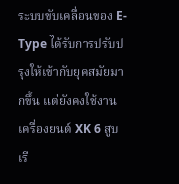ระบบขับเคลื่อนของ E-Type ได้รับการปรับปรุงให้เข้ากับยุคสมัยมากขึ้น แต่ยังคงใช้งานเครื่องยนต์ XK 6 สูบเรี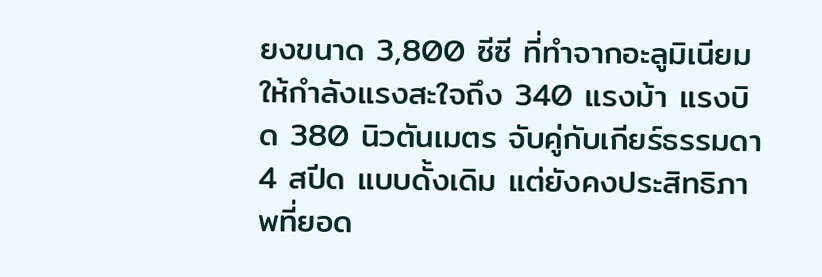ยงขนาด 3,800 ซีซี ที่ทำจากอะลูมิเนียม ให้กำลังแรงสะใจถึง 340 แรงม้า แรงบิด 380 นิวตันเมตร จับคู่กับเกียร์ธรรมดา 4 สปีด แบบดั้งเดิม แต่ยังคงประสิทธิภาพที่ยอด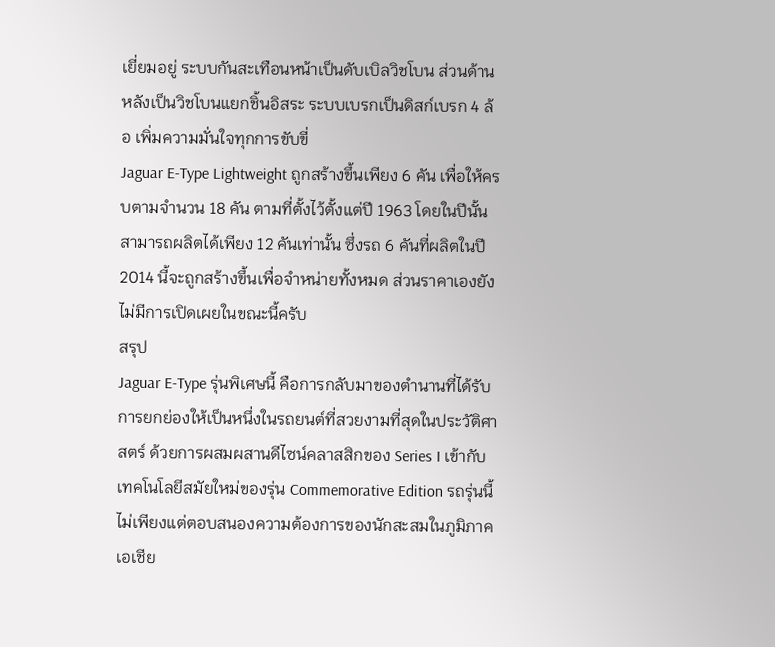เยี่ยมอยู่ ระบบกันสะเทือนหน้าเป็นดับเบิลวิชโบน ส่วนด้านหลังเป็นวิชโบนแยกชิ้นอิสระ ระบบเบรกเป็นดิสก์เบรก 4 ล้อ เพิ่มความมั่นใจทุกการขับขี่
Jaguar E-Type Lightweight ถูกสร้างขึ้นเพียง 6 คัน เพื่อให้ครบตามจำนวน 18 คัน ตามที่ตั้งไว้ตั้งแต่ปี 1963 โดยในปีนั้นสามารถผลิตได้เพียง 12 คันเท่านั้น ซึ่งรถ 6 คันที่ผลิตในปี 2014 นี้จะถูกสร้างขึ้นเพื่อจำหน่ายทั้งหมด ส่วนราคาเองยังไม่มีการเปิดเผยในขณะนี้ครับ
สรุป
Jaguar E-Type รุ่นพิเศษนี้ คือการกลับมาของตำนานที่ได้รับการยกย่องให้เป็นหนึ่งในรถยนต์ที่สวยงามที่สุดในประวัติศาสตร์ ด้วยการผสมผสานดีไซน์คลาสสิกของ Series I เข้ากับเทคโนโลยีสมัยใหม่ของรุ่น Commemorative Edition รถรุ่นนี้ไม่เพียงแต่ตอบสนองความต้องการของนักสะสมในภูมิภาคเอเชีย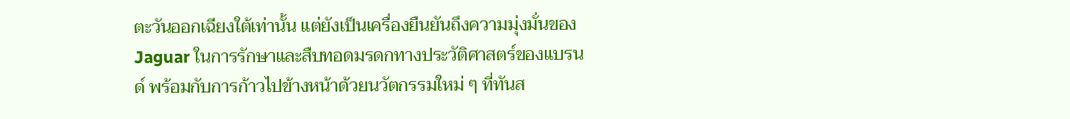ตะวันออกเฉียงใต้เท่านั้น แต่ยังเป็นเครื่องยืนยันถึงความมุ่งมั่นของ Jaguar ในการรักษาและสืบทอดมรดกทางประวัติศาสตร์ของแบรนด์ พร้อมกับการก้าวไปข้างหน้าด้วยนวัตกรรมใหม่ ๆ ที่ทันส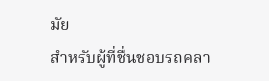มัย
สำหรับผู้ที่ชื่นชอบรถคลา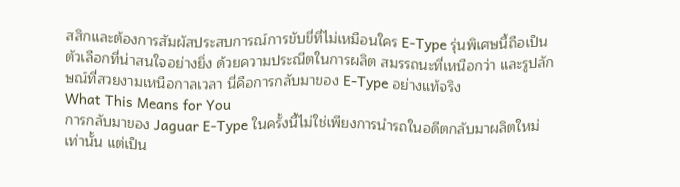สสิกและต้องการสัมผัสประสบการณ์การขับขี่ที่ไม่เหมือนใคร E-Type รุ่นพิเศษนี้ถือเป็นตัวเลือกที่น่าสนใจอย่างยิ่ง ด้วยความประณีตในการผลิต สมรรถนะที่เหนือกว่า และรูปลักษณ์ที่สวยงามเหนือกาลเวลา นี่คือการกลับมาของ E-Type อย่างแท้จริง
What This Means for You
การกลับมาของ Jaguar E-Type ในครั้งนี้ไม่ใช่เพียงการนำรถในอดีตกลับมาผลิตใหม่เท่านั้น แต่เป็น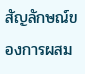สัญลักษณ์ของการผสม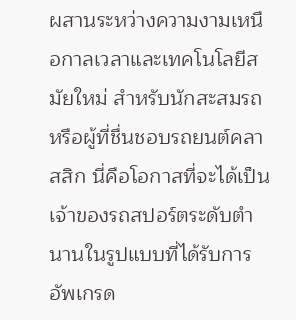ผสานระหว่างความงามเหนือกาลเวลาและเทคโนโลยีสมัยใหม่ สำหรับนักสะสมรถหรือผู้ที่ชื่นชอบรถยนต์คลาสสิก นี่คือโอกาสที่จะได้เป็นเจ้าของรถสปอร์ตระดับตำนานในรูปแบบที่ได้รับการอัพเกรด